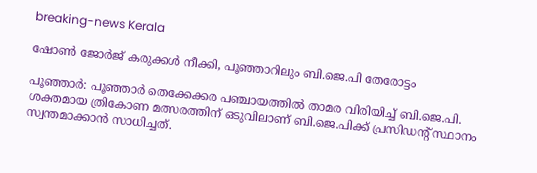breaking-news Kerala

ഷോൺ ജോർജ് കരുക്കൾ നീക്കി, പൂഞ്ഞാറിലും ബി.ജെ.പി തേരോട്ടം

പൂഞ്ഞാർ: പൂഞ്ഞാർ തെക്കേക്കര പഞ്ചായത്തിൽ താമര വിരിയിച്ച് ബി.ജെ.പി. ശക്തമായ ത്രികോണ മത്സരത്തിന് ഒടുവിലാണ് ബി.ജെ.പിക്ക് പ്രസിഡന്റ് സ്ഥാനം സ്വന്തമാക്കാൻ സാധിച്ചത്.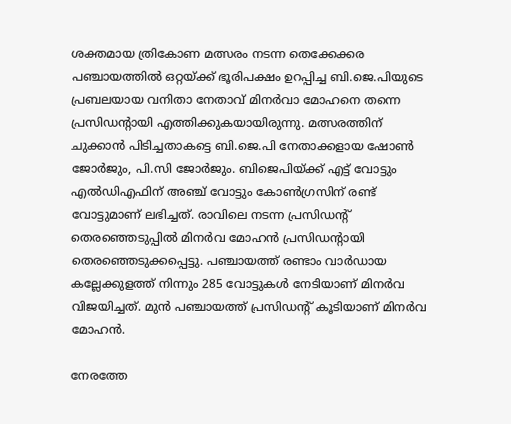ശക്തമായ ത്രികോണ മത്സരം നടന്ന തെക്കേക്കര പഞ്ചായത്തിൽ ഒറ്റയ്ക്ക് ഭൂരിപക്ഷം ഉറപ്പിച്ച ബി.ജെ.പിയുടെ പ്രബലയായ വനിതാ നേതാവ് മിനർവാ മോഹനെ തന്നെ പ്രസിഡന്റായി എത്തിക്കുകയായിരുന്നു. മത്സരത്തിന് ചുക്കാൻ പിടിച്ചതാകട്ടെ ബി.ജെ.പി നേതാക്കളായ ഷോൺ ജോർജും, പി.സി ജോർജും. ബിജെപിയ്ക്ക് എട്ട് വോട്ടും എൽഡിഎഫിന് അഞ്ച് വോട്ടും കോൺഗ്രസിന് രണ്ട് വോട്ടുമാണ് ലഭിച്ചത്. രാവിലെ നടന്ന പ്രസിഡന്റ് തെരഞ്ഞെടുപ്പില്‍ മിനര്‍വ മോഹന്‍ പ്രസിഡന്റായി തെരഞ്ഞെടുക്കപ്പെട്ടു. പഞ്ചായത്ത് രണ്ടാം വാര്‍ഡായ കല്ലേക്കുളത്ത് നിന്നും 285 വോട്ടുകള്‍ നേടിയാണ് മിനര്‍വ വിജയിച്ചത്. മുന്‍ പഞ്ചായത്ത് പ്രസിഡന്റ് കൂടിയാണ് മിനര്‍വ മോഹന്‍.

നേരത്തേ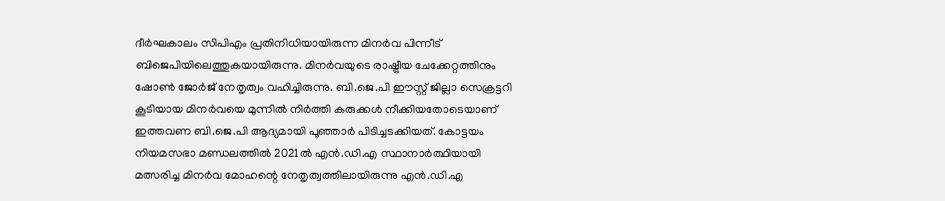ദീര്‍ഘകാലം സിപിഎം പ്രതിനിധിയായിരുന്ന മിനര്‍വ പിന്നീട് ബിജെപിയിലെത്തുകയായിരുന്നു. മിനർവയുടെ രാഷ്ട്രീയ ചേക്കേറ്റത്തിനും ഷോൺ ജോർജ് നേതൃത്വം വഹിച്ചിരുന്നു. ബി.ജെ.പി ഈസ്റ്റ് ജില്ലാ സെക്രട്ടറി കൂടിയായ മിനർവയെ മുന്നിൽ നിർത്തി കരുക്കൾ നീക്കിയതോടെയാണ് ഇത്തവണ ബി.ജെ.പി ആദ്യമായി പൂഞ്ഞാർ പിടിച്ചടക്കിയത്. കോട്ടയം നിയമസഭാ മണ്ഡലത്തിൽ 2021ൽ എൻ.ഡി.എ സ്ഥാനാർത്ഥിയായി മത്സരിച്ച മിനർവ മോഹന്റെ നേതൃത്വത്തിലായിരുന്നു എൻ.ഡി.എ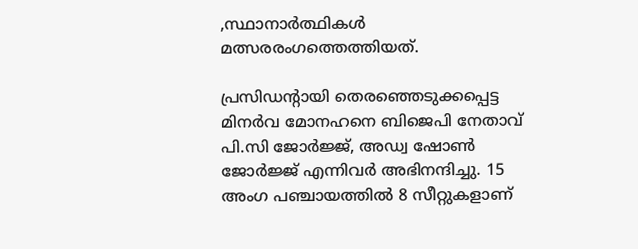,സ്ഥാനാർത്ഥികൾ മത്സരരംഗത്തെത്തിയത്.

പ്രസിഡന്റായി തെരഞ്ഞെടുക്കപ്പെട്ട മിനര്‍വ മോനഹനെ ബിജെപി നേതാവ് പി.സി ജോര്‍ജ്ജ്, അഡ്വ ഷോണ്‍ ജോര്‍ജ്ജ് എന്നിവര്‍ അഭിനന്ദിച്ചു. 15 അംഗ പഞ്ചായത്തില്‍ 8 സീറ്റുകളാണ്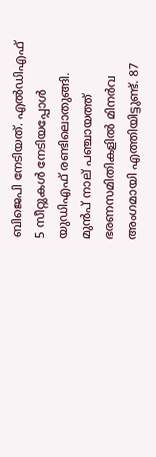ബിജെപി നേടിയത്. എല്‍ഡിഎഫ് 5 സീറ്റുകള്‍ നേടിയപ്പോള്‍ യുഡിഎഫ് രണ്ടിലൊതുങ്ങി. മുൻപ് നാല് പഞ്ചായത്ത് ഭരണസമിതികളിൽ മിനർവ അംഗമായി എത്തിയിട്ടുണ്ട്. 87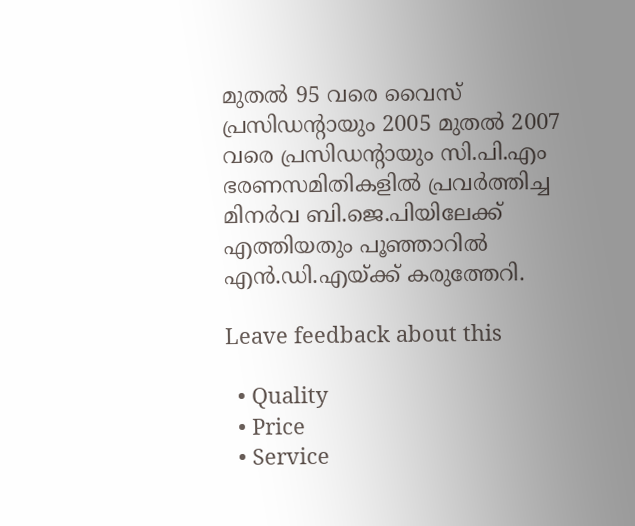മുതൽ 95 വരെ വൈസ് പ്രസിഡന്റായും 2005 മുതൽ 2007 വരെ പ്രസിഡന്റായും സി.പി.എം ഭരണസമിതികളിൽ പ്രവർത്തിച്ച മിനർവ ബി.ജെ.പിയിലേക്ക് എത്തിയതും പൂഞ്ഞാറിൽ എൻ.ഡി.എയ്ക്ക് കരുത്തേറി.

Leave feedback about this

  • Quality
  • Price
  • Service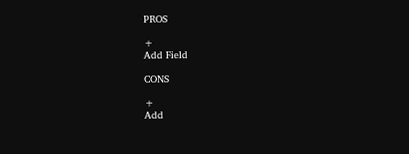PROS

+
Add Field

CONS

+
Add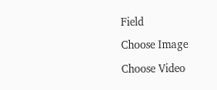Field
Choose Image
Choose Video